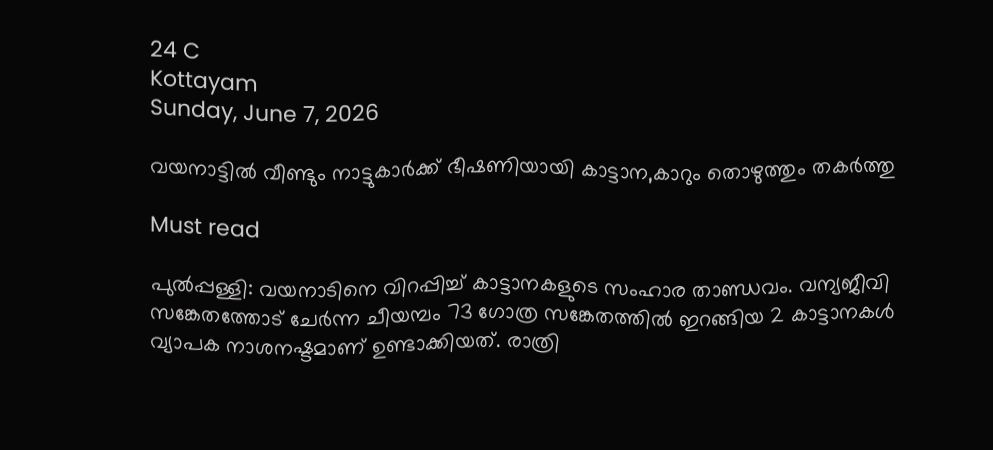24 C
Kottayam
Sunday, June 7, 2026

വയനാട്ടില്‍ വീണ്ടും നാട്ടുകാർക്ക് ഭീഷണിയായി കാട്ടാന,കാറും തൊഴുത്തും തകര്‍ത്തു

Must read

പുല്‍പ്പള്ളി: വയനാടിനെ വിറപ്പിച്ച് കാട്ടാനകളുടെ സംഹാര താണ്ഡവം. വന്യജീവി സങ്കേതത്തോട് ചേര്‍ന്ന ചീയമ്പം 73 ഗോത്ര സങ്കേതത്തില്‍ ഇറങ്ങിയ 2 കാട്ടാനകള്‍ വ്യാപക നാശനഷ്ടമാണ് ഉണ്ടാക്കിയത്. രാത്രി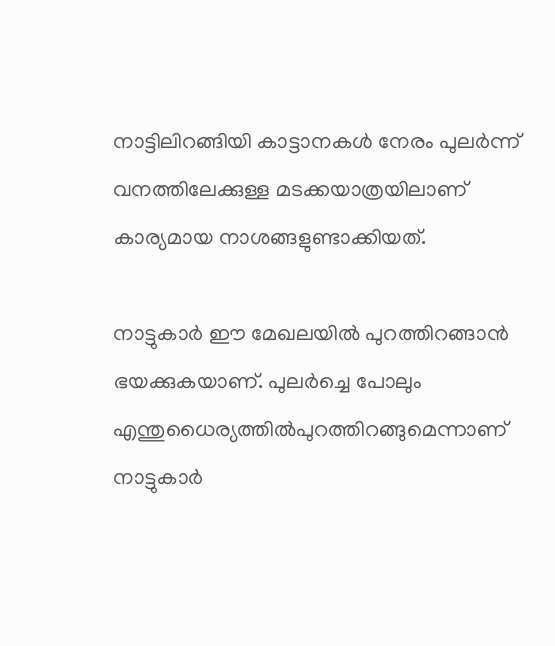നാട്ടിലിറങ്ങിയി കാട്ടാനകള്‍ നേരം പുലര്‍ന്ന് വനത്തിലേക്കുള്ള മടക്കയാത്രയിലാണ് കാര്യമായ നാശങ്ങളുണ്ടാക്കിയത്.

നാട്ടുകാര്‍ ഈ മേഖലയില്‍ പുറത്തിറങ്ങാന്‍ ഭയക്കുകയാണ്. പുലര്‍ച്ചെ പോലും എന്തുധൈര്യത്തില്‍പുറത്തിറങ്ങുമെന്നാണ് നാട്ടുകാര്‍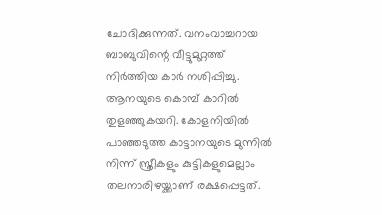ചോദിക്കുന്നത്. വനംവാച്ചറായ ബാബുവിന്റെ വീട്ടുമുറ്റത്ത് നിര്‍ത്തിയ കാര്‍ നശിപ്പിച്ചു. ആനയുടെ കൊമ്പ് കാറില്‍ തുളഞ്ഞുകയറി. കോളനിയില്‍ പാഞ്ഞടുത്ത കാട്ടാനയുടെ മുന്നില്‍ നിന്ന് സ്ത്രീകളും കുട്ടികളുമെല്ലാം തലനാരിഴയ്ക്കാണ് രക്ഷപ്പെട്ടത്.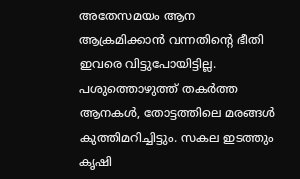അതേസമയം ആന ആക്രമിക്കാന്‍ വന്നതിന്റെ ഭീതി ഇവരെ വിട്ടുപോയിട്ടില്ല. പശുത്തൊഴുത്ത് തകര്‍ത്ത ആനകള്‍, തോട്ടത്തിലെ മരങ്ങള്‍ കുത്തിമറിച്ചിട്ടും. സകല ഇടത്തും കൃഷി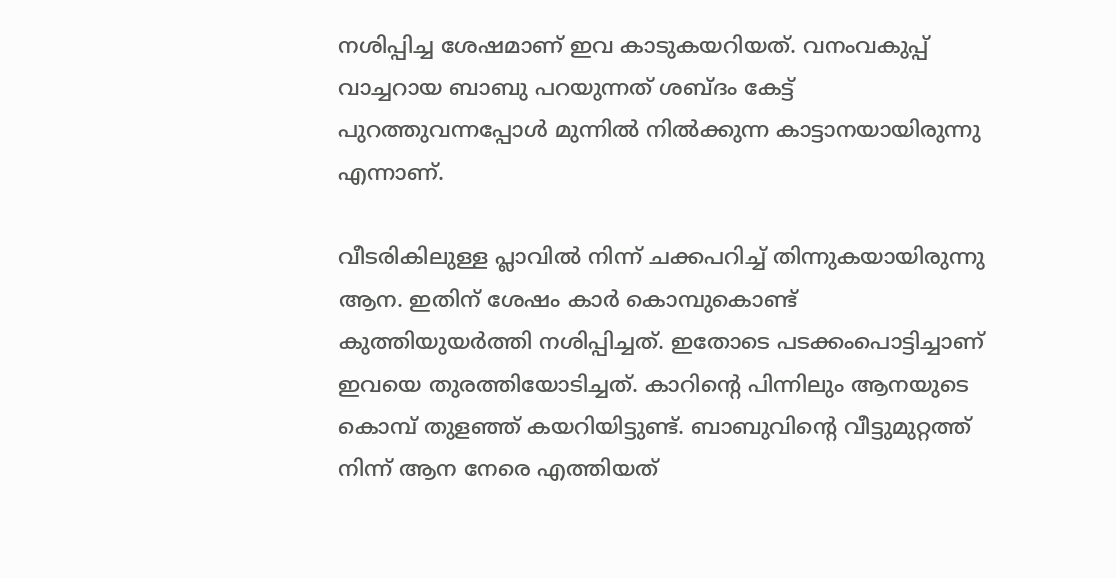നശിപ്പിച്ച ശേഷമാണ് ഇവ കാടുകയറിയത്. വനംവകുപ്പ് വാച്ചറായ ബാബു പറയുന്നത് ശബ്ദം കേട്ട് പുറത്തുവന്നപ്പോള്‍ മുന്നില്‍ നില്‍ക്കുന്ന കാട്ടാനയായിരുന്നു എന്നാണ്.

വീടരികിലുള്ള പ്ലാവില്‍ നിന്ന് ചക്കപറിച്ച് തിന്നുകയായിരുന്നു ആന. ഇതിന് ശേഷം കാര്‍ കൊമ്പുകൊണ്ട് കുത്തിയുയര്‍ത്തി നശിപ്പിച്ചത്. ഇതോടെ പടക്കംപൊട്ടിച്ചാണ് ഇവയെ തുരത്തിയോടിച്ചത്. കാറിന്റെ പിന്നിലും ആനയുടെ കൊമ്പ് തുളഞ്ഞ് കയറിയിട്ടുണ്ട്. ബാബുവിന്റെ വീട്ടുമുറ്റത്ത് നിന്ന് ആന നേരെ എത്തിയത്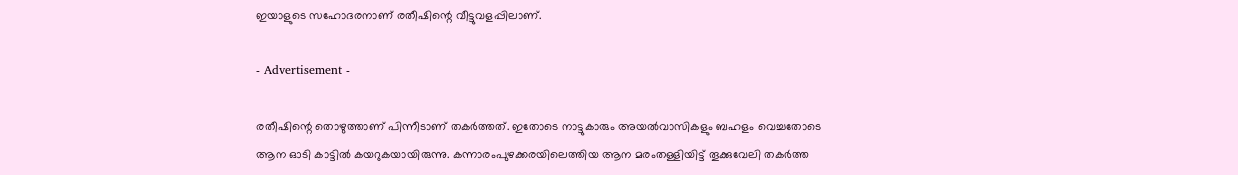ഇയാളുടെ സഹോദരനാണ് രതീഷിന്റെ വീട്ടുവളപ്പിലാണ്.

- Advertisement -

രതീഷിന്റെ തൊഴുത്താണ് പിന്നീടാണ് തകര്‍ത്തത്. ഇതോടെ നാട്ടുകാരും അയല്‍വാസികളും ബഹളം വെച്ചതോടെ ആന ഓടി കാട്ടില്‍ കയറുകയായിരുന്നു. കന്നാരംപുഴക്കരയിലെത്തിയ ആന മരംതള്ളിയിട്ട് തൂക്കുവേലി തകര്‍ത്ത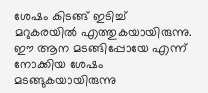ശേഷം കിടങ്ങ് ഇടിച്ച് മറുകരയില്‍ എത്തുകയായിരുന്നു. ഈ ആന മടങ്ങിപ്പോയേ എന്ന് നോക്കിയ ശേഷം മടങ്ങുകയായിരുന്നു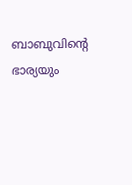ബാബുവിന്റെ ഭാര്യയും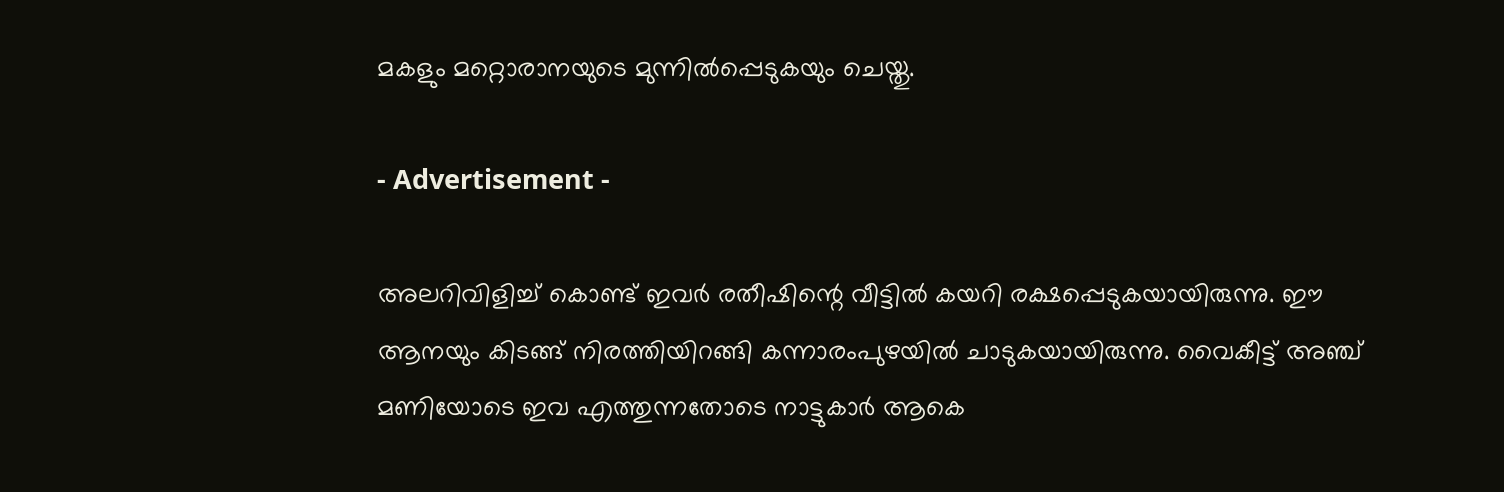മകളും മറ്റൊരാനയുടെ മുന്നില്‍പ്പെടുകയും ചെയ്തു.

- Advertisement -

അലറിവിളിച്ച് കൊണ്ട് ഇവര്‍ രതീഷിന്റെ വീട്ടില്‍ കയറി രക്ഷപ്പെടുകയായിരുന്നു. ഈ ആനയും കിടങ്ങ് നിരത്തിയിറങ്ങി കന്നാരംപുഴയില്‍ ചാടുകയായിരുന്നു. വൈകീട്ട് അഞ്ച് മണിയോടെ ഇവ എത്തുന്നതോടെ നാട്ടുകാര്‍ ആകെ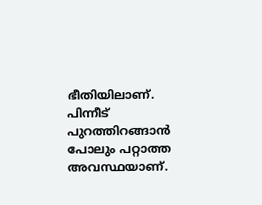ഭീതിയിലാണ്. പിന്നീട് പുറത്തിറങ്ങാന്‍ പോലും പറ്റാത്ത അവസ്ഥയാണ്.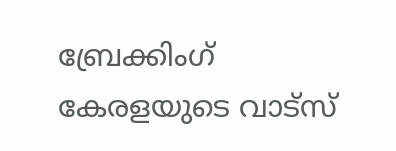ബ്രേക്കിംഗ് കേരളയുടെ വാട്സ്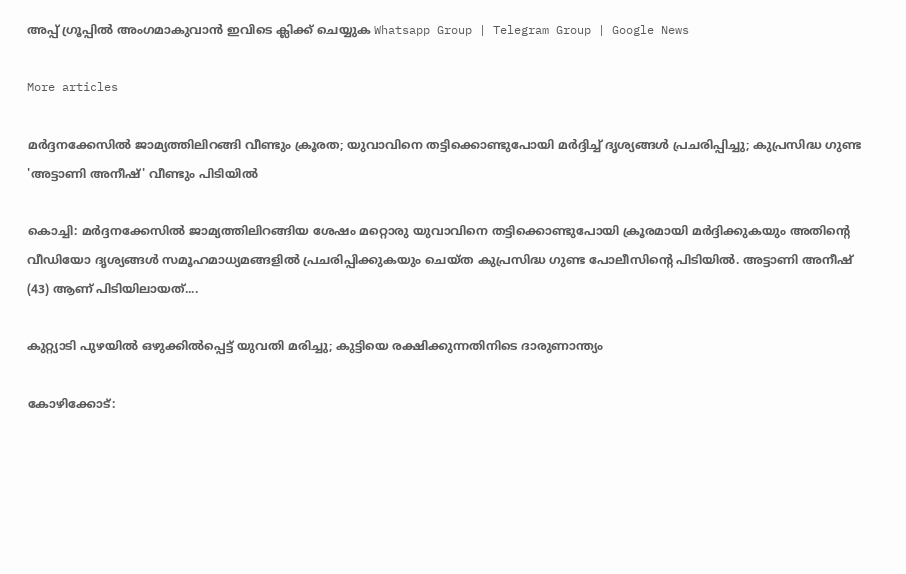അപ്പ് ഗ്രൂപ്പിൽ അംഗമാകുവാൻ ഇവിടെ ക്ലിക്ക് ചെയ്യുക Whatsapp Group | Telegram Group | Google News

More articles

മർദ്ദനക്കേസിൽ ജാമ്യത്തിലിറങ്ങി വീണ്ടും ക്രൂരത; യുവാവിനെ തട്ടിക്കൊണ്ടുപോയി മർദ്ദിച്ച് ദൃശ്യങ്ങൾ പ്രചരിപ്പിച്ചു; കുപ്രസിദ്ധ ഗുണ്ട 'അട്ടാണി അനീഷ്' വീണ്ടും പിടിയിൽ

കൊച്ചി: മർദ്ദനക്കേസിൽ ജാമ്യത്തിലിറങ്ങിയ ശേഷം മറ്റൊരു യുവാവിനെ തട്ടിക്കൊണ്ടുപോയി ക്രൂരമായി മർദ്ദിക്കുകയും അതിന്റെ വീഡിയോ ദൃശ്യങ്ങൾ സമൂഹമാധ്യമങ്ങളിൽ പ്രചരിപ്പിക്കുകയും ചെയ്ത കുപ്രസിദ്ധ ഗുണ്ട പോലീസിന്റെ പിടിയിൽ. അട്ടാണി അനീഷ് (43) ആണ് പിടിയിലായത്....

കുറ്റ്യാടി പുഴയിൽ ഒഴുക്കിൽപ്പെട്ട് യുവതി മരിച്ചു; കുട്ടിയെ രക്ഷിക്കുന്നതിനിടെ ദാരുണാന്ത്യം

കോഴിക്കോട്: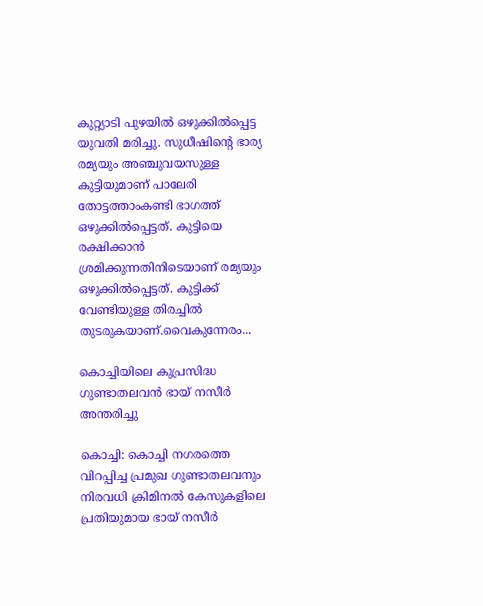കുറ്റ്യാടി പുഴയിൽ ഒഴുക്കിൽപ്പെട്ട യുവതി മരിച്ചു. സുധീഷിന്റെ ഭാര്യ രമ്യയും അഞ്ചുവയസുള്ള കുട്ടിയുമാണ് പാലേരി തോട്ടത്താംകണ്ടി ഭാഗത്ത് ഒഴുക്കിൽപ്പെട്ടത്. കുട്ടിയെ രക്ഷിക്കാൻ ശ്രമിക്കുന്നതിനിടെയാണ് രമ്യയും ഒഴുക്കിൽപ്പെട്ടത്. കുട്ടിക്ക് വേണ്ടിയുള്ള തിരച്ചിൽ തുടരുകയാണ്.വൈകുന്നേരം...

കൊച്ചിയിലെ കുപ്രസിദ്ധ ഗുണ്ടാതലവൻ ഭായ് നസീർ അന്തരിച്ചു

കൊച്ചി: കൊച്ചി നഗരത്തെ വിറപ്പിച്ച പ്രമുഖ ഗുണ്ടാതലവനും നിരവധി ക്രിമിനൽ കേസുകളിലെ പ്രതിയുമായ ഭായ് നസീർ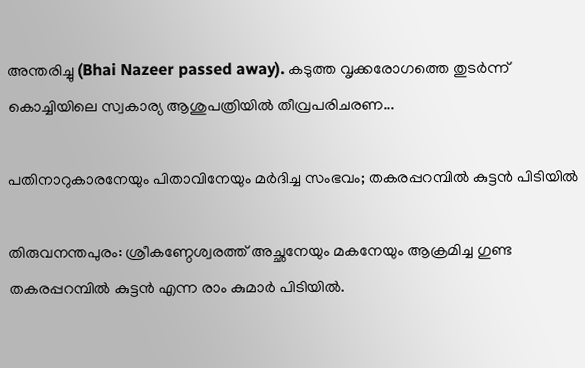അന്തരിച്ചു (Bhai Nazeer passed away). കടുത്ത വൃക്കരോഗത്തെ തുടർന്ന് കൊച്ചിയിലെ സ്വകാര്യ ആശുപത്രിയിൽ തീവ്രപരിചരണ...

പതിനാറുകാരനേയും പിതാവിനേയും മർദിച്ച സംഭവം; തകരപ്പറമ്പിൽ കുട്ടൻ പിടിയിൽ

തിരുവനന്തപുരം: ശ്രീകണ്ഠേശ്വരത്ത് അച്ഛനേയും മകനേയും ആക്രമിച്ച ഗുണ്ട തകരപ്പറമ്പിൽ കുട്ടൻ എന്ന രാം കുമാർ പിടിയിൽ.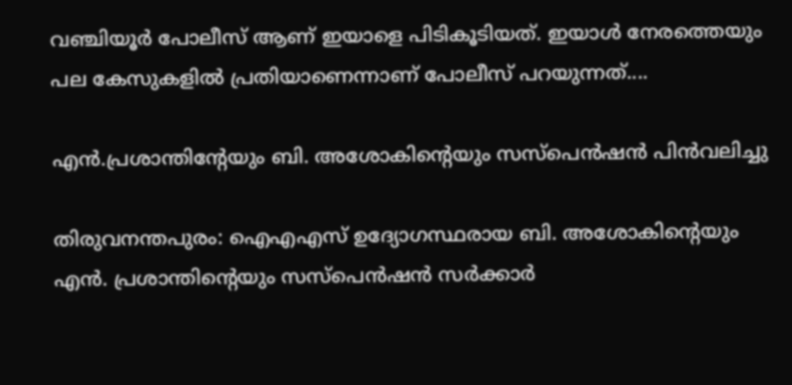വഞ്ചിയൂർ പോലീസ് ആണ് ഇയാളെ പിടികൂടിയത്. ഇയാൾ നേരത്തെയും പല കേസുകളിൽ പ്രതിയാണെന്നാണ് പോലീസ് പറയുന്നത്....

എൻ.പ്രശാന്തിന്റേയും ബി. അശോകിന്റെയും സസ്‌പെൻഷൻ പിൻവലിച്ചു

തിരുവനന്തപുരം: ഐഎഎസ് ഉദ്യോഗസ്ഥരായ ബി. അശോകിന്റെയും എൻ. പ്രശാന്തിന്റെയും സസ്പെൻഷൻ സർക്കാർ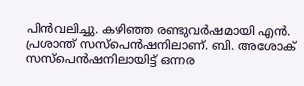പിൻവലിച്ചു. കഴിഞ്ഞ രണ്ടുവർഷമായി എൻ. പ്രശാന്ത് സസ്പെൻഷനിലാണ്. ബി. അശോക് സസ്പെൻഷനിലായിട്ട് ഒന്നര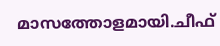മാസത്തോളമായി.ചീഫ്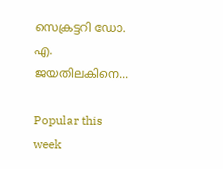സെക്രട്ടറി ഡോ. എ. ജയതിലകിനെ...

Popular this week